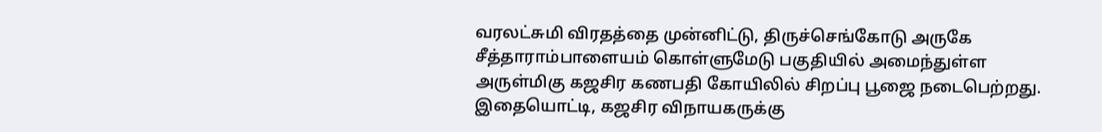வரலட்சுமி விரதத்தை முன்னிட்டு, திருச்செங்கோடு அருகே சீத்தாராம்பாளையம் கொள்ளுமேடு பகுதியில் அமைந்துள்ள அருள்மிகு கஜசிர கணபதி கோயிலில் சிறப்பு பூஜை நடைபெற்றது.
இதையொட்டி, கஜசிர விநாயகருக்கு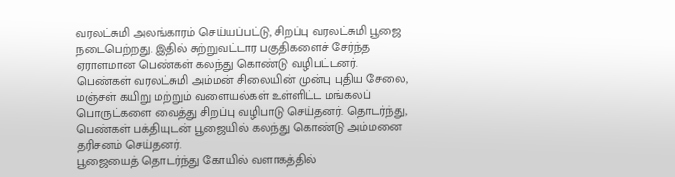வரலட்சுமி அலங்காரம் செய்யப்பட்டு, சிறப்பு வரலட்சுமி பூஜை நடைபெற்றது. இதில் சுற்றுவட்டார பகுதிகளைச் சேர்ந்த ஏராளமான பெண்கள் கலந்து கொண்டு வழிபட்டனர்.
பெண்கள் வரலட்சுமி அம்மன் சிலையின் முன்பு புதிய சேலை, மஞ்சள் கயிறு மற்றும் வளையல்கள் உள்ளிட்ட மங்கலப் பொருட்களை வைத்து சிறப்பு வழிபாடு செய்தனர். தொடர்ந்து, பெண்கள் பக்தியுடன் பூஜையில் கலந்து கொண்டு அம்மனை தரிசனம் செய்தனர்.
பூஜையைத் தொடர்ந்து கோயில் வளாகத்தில்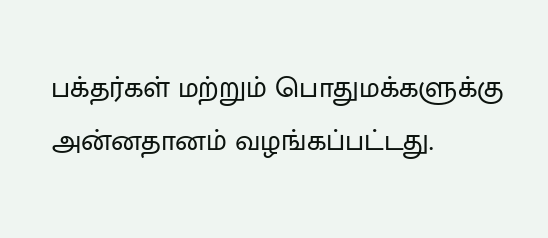பக்தர்கள் மற்றும் பொதுமக்களுக்கு அன்னதானம் வழங்கப்பட்டது.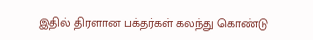இதில் திரளான பக்தர்கள் கலந்து கொண்டு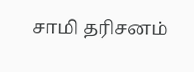சாமி தரிசனம்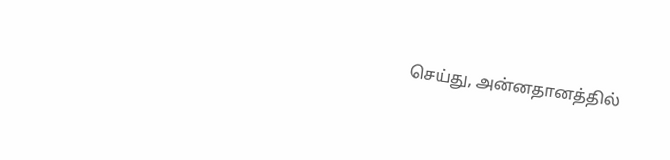செய்து, அன்னதானத்தில்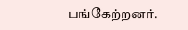பங்கேற்றனர்.